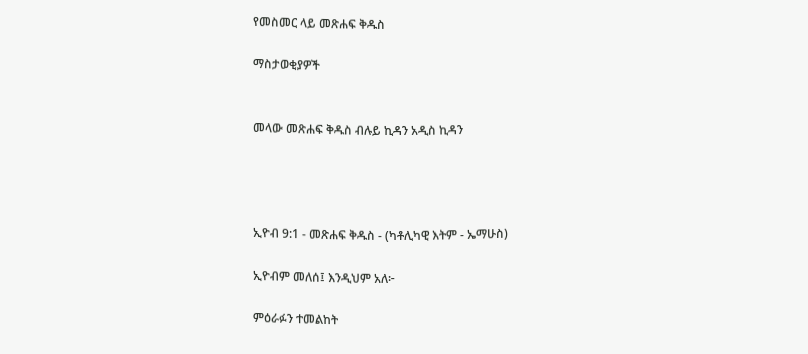የመስመር ላይ መጽሐፍ ቅዱስ

ማስታወቂያዎች


መላው መጽሐፍ ቅዱስ ብሉይ ኪዳን አዲስ ኪዳን




ኢዮብ 9:1 - መጽሐፍ ቅዱስ - (ካቶሊካዊ እትም - ኤማሁስ)

ኢዮብም መለሰ፤ እንዲህም አለ፦

ምዕራፉን ተመልከት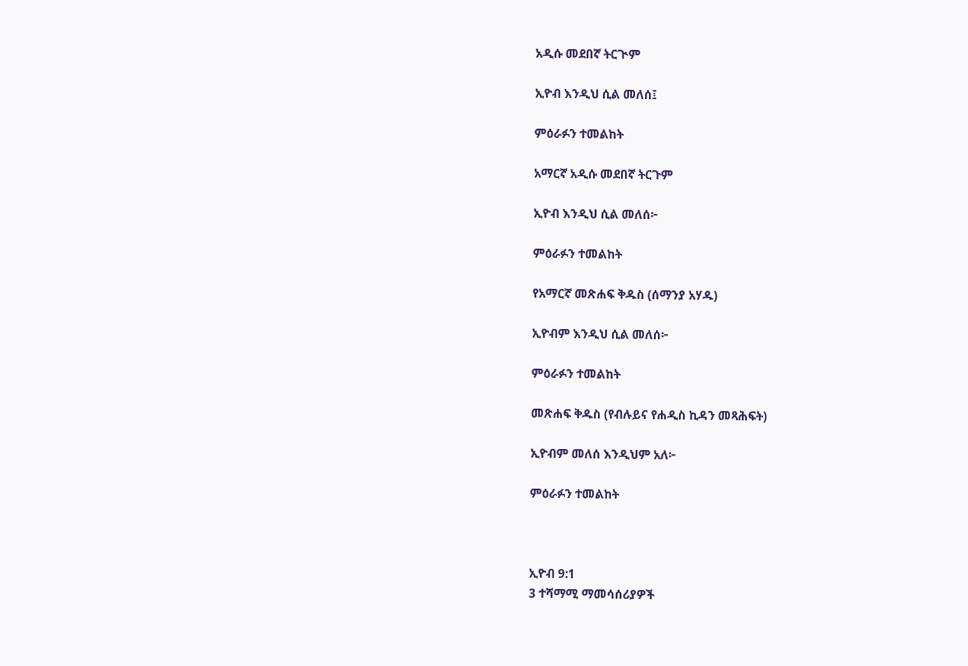አዲሱ መደበኛ ትርጒም

ኢዮብ እንዲህ ሲል መለሰ፤

ምዕራፉን ተመልከት

አማርኛ አዲሱ መደበኛ ትርጉም

ኢዮብ እንዲህ ሲል መለሰ፦

ምዕራፉን ተመልከት

የአማርኛ መጽሐፍ ቅዱስ (ሰማንያ አሃዱ)

ኢዮብም እንዲህ ሲል መለሰ፦

ምዕራፉን ተመልከት

መጽሐፍ ቅዱስ (የብሉይና የሐዲስ ኪዳን መጻሕፍት)

ኢዮብም መለሰ እንዲህም አለ፦

ምዕራፉን ተመልከት



ኢዮብ 9:1
3 ተሻማሚ ማመሳሰሪያዎች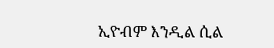ኢዮብም እንዲል ሲል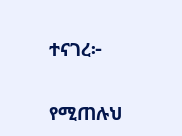ተናገረ፦


የሚጠሉህ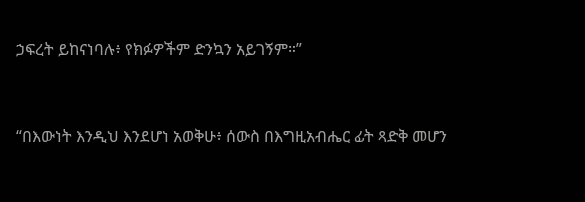ኃፍረት ይከናነባሉ፥ የክፉዎችም ድንኳን አይገኝም።”


“በእውነት እንዲህ እንደሆነ አወቅሁ፥ ሰውስ በእግዚአብሔር ፊት ጻድቅ መሆን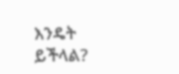እንዴት ይችላል?